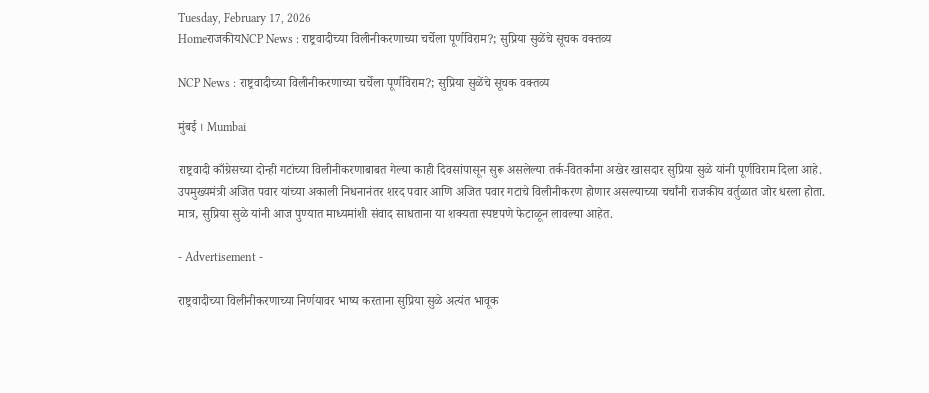Tuesday, February 17, 2026
HomeराजकीयNCP News : राष्ट्रवादीच्या विलीनीकरणाच्या चर्चेला पूर्णविराम?; सुप्रिया सुळेंचे सूचक वक्तव्य

NCP News : राष्ट्रवादीच्या विलीनीकरणाच्या चर्चेला पूर्णविराम?; सुप्रिया सुळेंचे सूचक वक्तव्य

मुंबई । Mumbai

राष्ट्रवादी काँग्रेसच्या दोन्ही गटांच्या विलीनीकरणाबाबत गेल्या काही दिवसांपासून सुरू असलेल्या तर्क-वितर्कांना अखेर खासदार सुप्रिया सुळे यांनी पूर्णविराम दिला आहे. उपमुख्यमंत्री अजित पवार यांच्या अकाली निधनानंतर शरद पवार आणि अजित पवार गटाचे विलीनीकरण होणार असल्याच्या चर्चांनी राजकीय वर्तुळात जोर धरला होता. मात्र, सुप्रिया सुळे यांनी आज पुण्यात माध्यमांशी संवाद साधताना या शक्यता स्पष्टपणे फेटाळून लावल्या आहेत.

- Advertisement -

राष्ट्रवादीच्या विलीनीकरणाच्या निर्णयावर भाष्य करताना सुप्रिया सुळे अत्यंत भावूक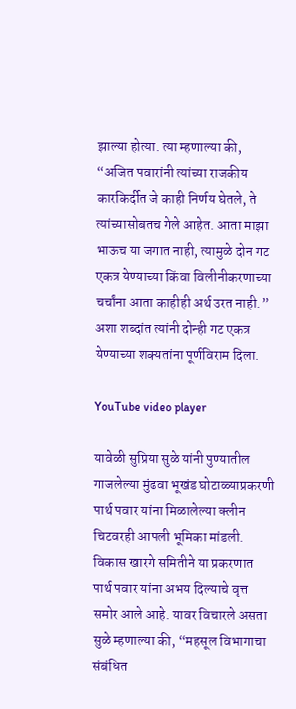झाल्या होत्या. त्या म्हणाल्या की, “अजित पवारांनी त्यांच्या राजकीय कारकिर्दीत जे काही निर्णय घेतले, ते त्यांच्यासोबतच गेले आहेत. आता माझा भाऊच या जगात नाही, त्यामुळे दोन गट एकत्र येण्याच्या किंवा विलीनीकरणाच्या चर्चांना आता काहीही अर्थ उरत नाही.” अशा शब्दांत त्यांनी दोन्ही गट एकत्र येण्याच्या शक्यतांना पूर्णविराम दिला.

YouTube video player

यावेळी सुप्रिया सुळे यांनी पुण्यातील गाजलेल्या मुंढवा भूखंड घोटाळ्याप्रकरणी पार्थ पवार यांना मिळालेल्या क्लीन चिटवरही आपली भूमिका मांडली. विकास खारगे समितीने या प्रकरणात पार्थ पवार यांना अभय दिल्याचे वृत्त समोर आले आहे. यावर विचारले असता सुळे म्हणाल्या की, “महसूल विभागाचा संबंधित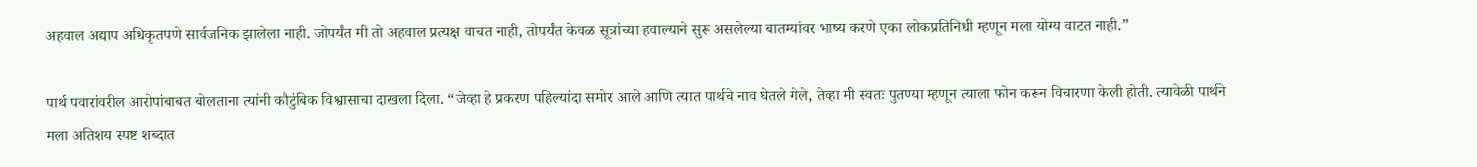अहवाल अद्याप अधिकृतपणे सार्वजनिक झालेला नाही. जोपर्यंत मी तो अहवाल प्रत्यक्ष वाचत नाही, तोपर्यंत केवळ सूत्रांच्या हवाल्याने सुरू असलेल्या बातम्यांवर भाष्य करणे एका लोकप्रतिनिधी म्हणून मला योग्य वाटत नाही.”

पार्थ पवारांवरील आरोपांबाबत बोलताना त्यांनी कौटुंबिक विश्वासाचा दाखला दिला. “जेव्हा हे प्रकरण पहिल्यांदा समोर आले आणि त्यात पार्थचे नाव घेतले गेले, तेव्हा मी स्वतः पुतण्या म्हणून त्याला फोन करून विचारणा केली होती. त्यावेळी पार्थने मला अतिशय स्पष्ट शब्दात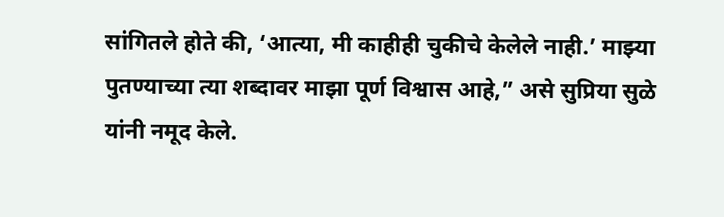सांगितले होते की, ‘आत्या, मी काहीही चुकीचे केलेले नाही.’ माझ्या पुतण्याच्या त्या शब्दावर माझा पूर्ण विश्वास आहे,” असे सुप्रिया सुळे यांनी नमूद केले.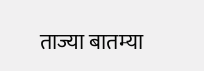ताज्या बातम्या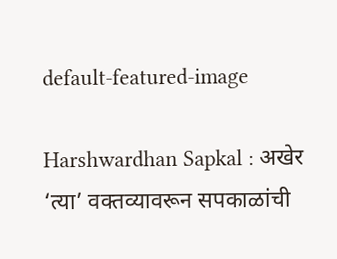default-featured-image

Harshwardhan Sapkal : अखेर ‘त्या’ वक्तव्यावरून सपकाळांची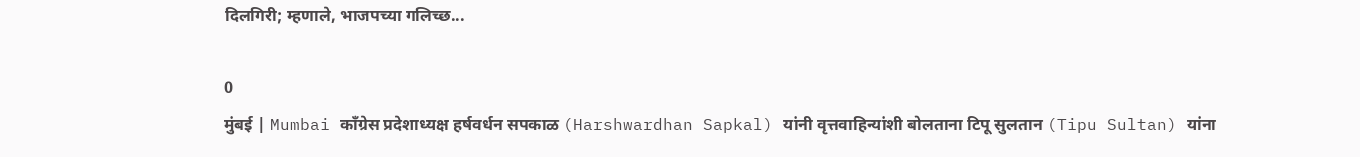दिलगिरी; म्हणाले, भाजपच्या गलिच्छ...

0
मुंबई | Mumbai काँग्रेस प्रदेशाध्यक्ष हर्षवर्धन सपकाळ (Harshwardhan Sapkal) यांनी वृत्तवाहिन्यांशी बोलताना टिपू सुलतान (Tipu Sultan) यांना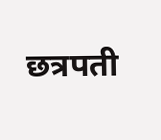छत्रपती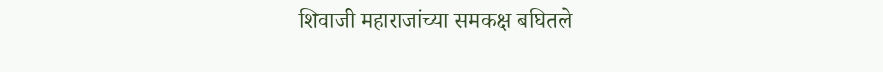शिवाजी महाराजांच्या समकक्ष बघितले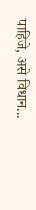पाहिजे, असे विधान...